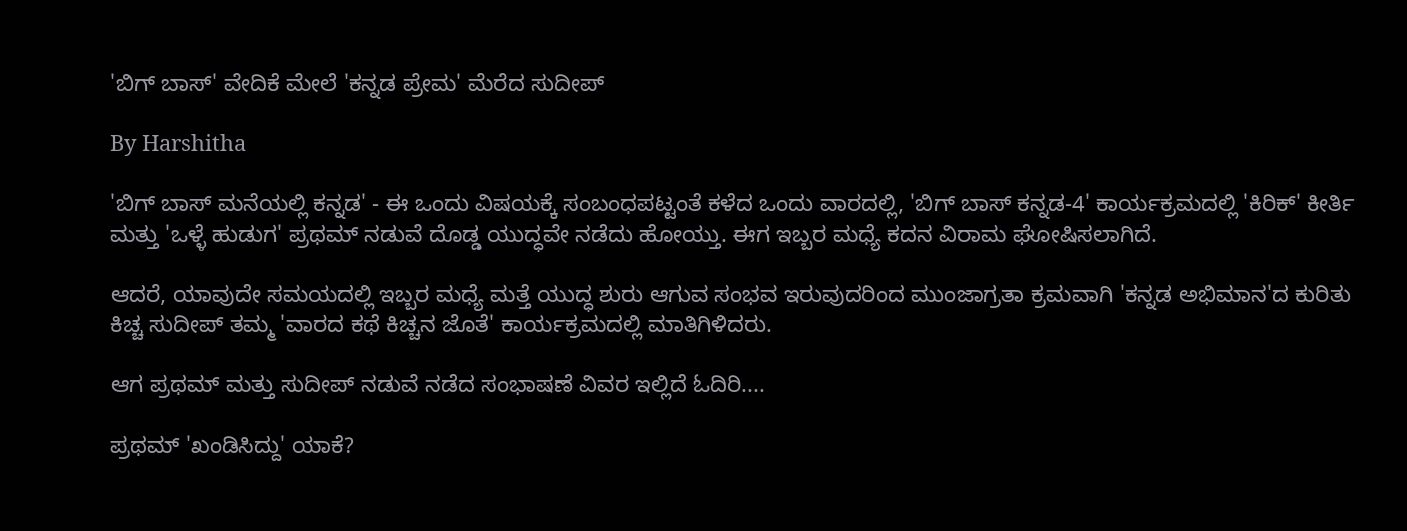'ಬಿಗ್‌ ಬಾಸ್' ವೇದಿಕೆ ಮೇಲೆ 'ಕನ್ನಡ ಪ್ರೇಮ' ಮೆರೆದ ಸುದೀಪ್

By Harshitha

'ಬಿಗ್ ಬಾಸ್ ಮನೆಯಲ್ಲಿ ಕನ್ನಡ' - ಈ ಒಂದು ವಿಷಯಕ್ಕೆ ಸಂಬಂಧಪಟ್ಟಂತೆ ಕಳೆದ ಒಂದು ವಾರದಲ್ಲಿ, 'ಬಿಗ್ ಬಾಸ್ ಕನ್ನಡ-4' ಕಾರ್ಯಕ್ರಮದಲ್ಲಿ 'ಕಿರಿಕ್' ಕೀರ್ತಿ ಮತ್ತು 'ಒಳ್ಳೆ ಹುಡುಗ' ಪ್ರಥಮ್ ನಡುವೆ ದೊಡ್ಡ ಯುದ್ಧವೇ ನಡೆದು ಹೋಯ್ತು. ಈಗ ಇಬ್ಬರ ಮಧ್ಯೆ ಕದನ ವಿರಾಮ ಘೋಷಿಸಲಾಗಿದೆ.

ಆದರೆ, ಯಾವುದೇ ಸಮಯದಲ್ಲಿ ಇಬ್ಬರ ಮಧ್ಯೆ ಮತ್ತೆ ಯುದ್ಧ ಶುರು ಆಗುವ ಸಂಭವ ಇರುವುದರಿಂದ ಮುಂಜಾಗ್ರತಾ ಕ್ರಮವಾಗಿ 'ಕನ್ನಡ ಅಭಿಮಾನ'ದ ಕುರಿತು ಕಿಚ್ಚ ಸುದೀಪ್ ತಮ್ಮ 'ವಾರದ ಕಥೆ ಕಿಚ್ಚನ ಜೊತೆ' ಕಾರ್ಯಕ್ರಮದಲ್ಲಿ ಮಾತಿಗಿಳಿದರು.

ಆಗ ಪ್ರಥಮ್ ಮತ್ತು ಸುದೀಪ್ ನಡುವೆ ನಡೆದ ಸಂಭಾಷಣೆ ವಿವರ ಇಲ್ಲಿದೆ ಓದಿರಿ....

ಪ್ರಥಮ್ 'ಖಂಡಿಸಿದ್ದು' ಯಾಕೆ?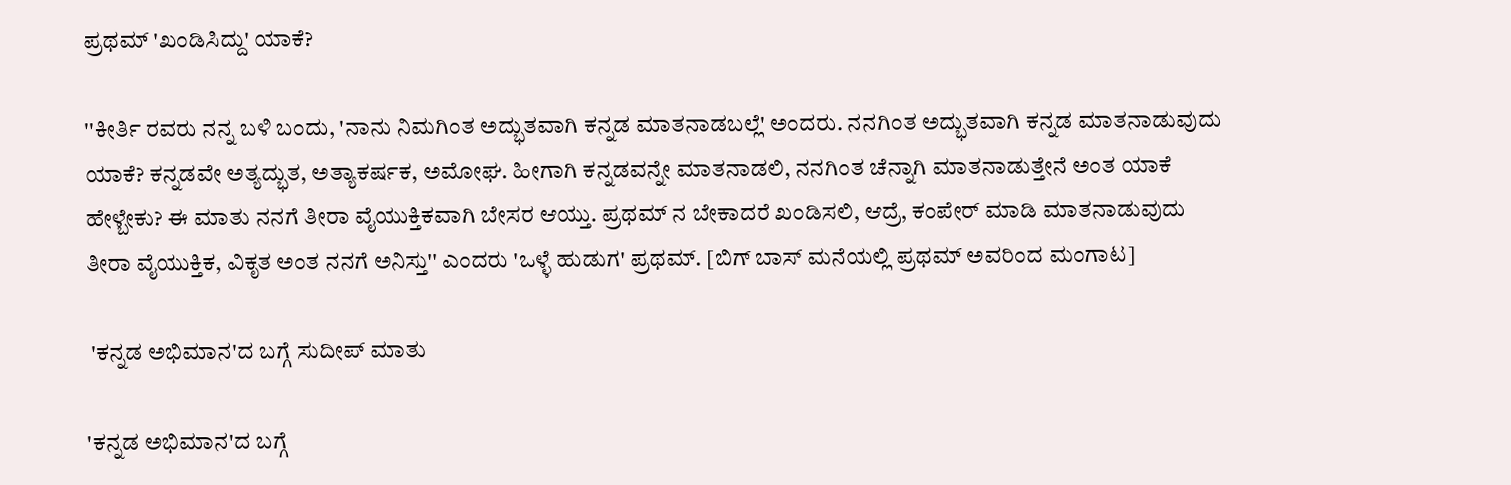ಪ್ರಥಮ್ 'ಖಂಡಿಸಿದ್ದು' ಯಾಕೆ?

''ಕೀರ್ತಿ ರವರು ನನ್ನ ಬಳಿ ಬಂದು, 'ನಾನು ನಿಮಗಿಂತ ಅದ್ಭುತವಾಗಿ ಕನ್ನಡ ಮಾತನಾಡಬಲ್ಲೆ' ಅಂದರು. ನನಗಿಂತ ಅದ್ಭುತವಾಗಿ ಕನ್ನಡ ಮಾತನಾಡುವುದು ಯಾಕೆ? ಕನ್ನಡವೇ ಅತ್ಯದ್ಭುತ, ಅತ್ಯಾಕರ್ಷಕ, ಅಮೋಘ. ಹೀಗಾಗಿ ಕನ್ನಡವನ್ನೇ ಮಾತನಾಡಲಿ, ನನಗಿಂತ ಚೆನ್ನಾಗಿ ಮಾತನಾಡುತ್ತೇನೆ ಅಂತ ಯಾಕೆ ಹೇಳ್ಬೇಕು? ಈ ಮಾತು ನನಗೆ ತೀರಾ ವೈಯುಕ್ತಿಕವಾಗಿ ಬೇಸರ ಆಯ್ತು. ಪ್ರಥಮ್ ನ ಬೇಕಾದರೆ ಖಂಡಿಸಲಿ, ಆದ್ರೆ, ಕಂಪೇರ್ ಮಾಡಿ ಮಾತನಾಡುವುದು ತೀರಾ ವೈಯುಕ್ತಿಕ, ವಿಕೃತ ಅಂತ ನನಗೆ ಅನಿಸ್ತು'' ಎಂದರು 'ಒಳ್ಳೆ ಹುಡುಗ' ಪ್ರಥಮ್. [ಬಿಗ್ ಬಾಸ್ ಮನೆಯಲ್ಲಿ ಪ್ರಥಮ್ ಅವರಿಂದ ಮಂಗಾಟ]

 'ಕನ್ನಡ ಅಭಿಮಾನ'ದ ಬಗ್ಗೆ ಸುದೀಪ್ ಮಾತು

'ಕನ್ನಡ ಅಭಿಮಾನ'ದ ಬಗ್ಗೆ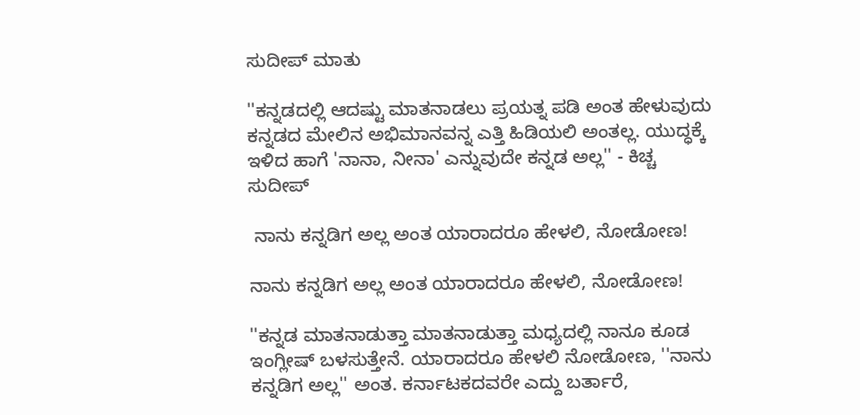ಸುದೀಪ್ ಮಾತು

''ಕನ್ನಡದಲ್ಲಿ ಆದಷ್ಟು ಮಾತನಾಡಲು ಪ್ರಯತ್ನ ಪಡಿ ಅಂತ ಹೇಳುವುದು ಕನ್ನಡದ ಮೇಲಿನ ಅಭಿಮಾನವನ್ನ ಎತ್ತಿ ಹಿಡಿಯಲಿ ಅಂತಲ್ಲ. ಯುದ್ಧಕ್ಕೆ ಇಳಿದ ಹಾಗೆ 'ನಾನಾ, ನೀನಾ' ಎನ್ನುವುದೇ ಕನ್ನಡ ಅಲ್ಲ'' - ಕಿಚ್ಚ ಸುದೀಪ್

 ನಾನು ಕನ್ನಡಿಗ ಅಲ್ಲ ಅಂತ ಯಾರಾದರೂ ಹೇಳಲಿ, ನೋಡೋಣ!

ನಾನು ಕನ್ನಡಿಗ ಅಲ್ಲ ಅಂತ ಯಾರಾದರೂ ಹೇಳಲಿ, ನೋಡೋಣ!

''ಕನ್ನಡ ಮಾತನಾಡುತ್ತಾ ಮಾತನಾಡುತ್ತಾ ಮಧ್ಯದಲ್ಲಿ ನಾನೂ ಕೂಡ ಇಂಗ್ಲೀಷ್ ಬಳಸುತ್ತೇನೆ. ಯಾರಾದರೂ ಹೇಳಲಿ ನೋಡೋಣ, ''ನಾನು ಕನ್ನಡಿಗ ಅಲ್ಲ'' ಅಂತ. ಕರ್ನಾಟಕದವರೇ ಎದ್ದು ಬರ್ತಾರೆ,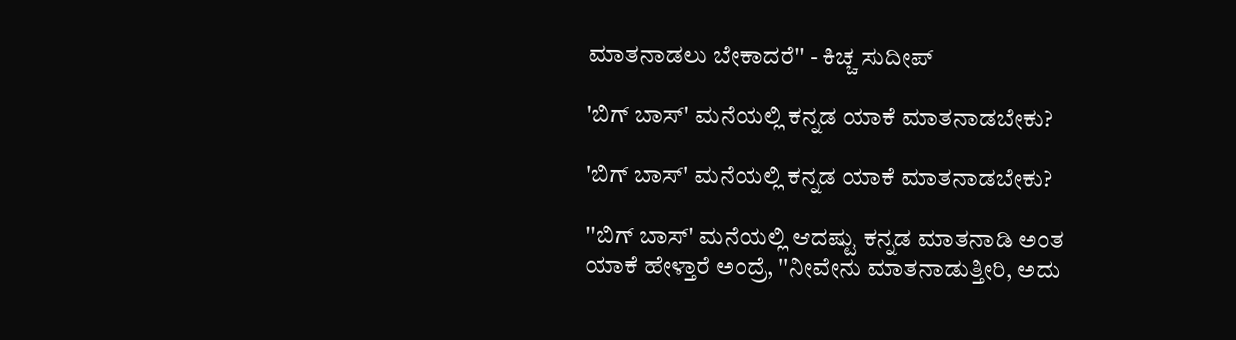ಮಾತನಾಡಲು ಬೇಕಾದರೆ'' - ಕಿಚ್ಚ ಸುದೀಪ್

'ಬಿಗ್ ಬಾಸ್' ಮನೆಯಲ್ಲಿ ಕನ್ನಡ ಯಾಕೆ ಮಾತನಾಡಬೇಕು?

'ಬಿಗ್ ಬಾಸ್' ಮನೆಯಲ್ಲಿ ಕನ್ನಡ ಯಾಕೆ ಮಾತನಾಡಬೇಕು?

''ಬಿಗ್ ಬಾಸ್' ಮನೆಯಲ್ಲಿ ಆದಷ್ಟು ಕನ್ನಡ ಮಾತನಾಡಿ ಅಂತ ಯಾಕೆ ಹೇಳ್ತಾರೆ ಅಂದ್ರೆ, ''ನೀವೇನು ಮಾತನಾಡುತ್ತೀರಿ, ಅದು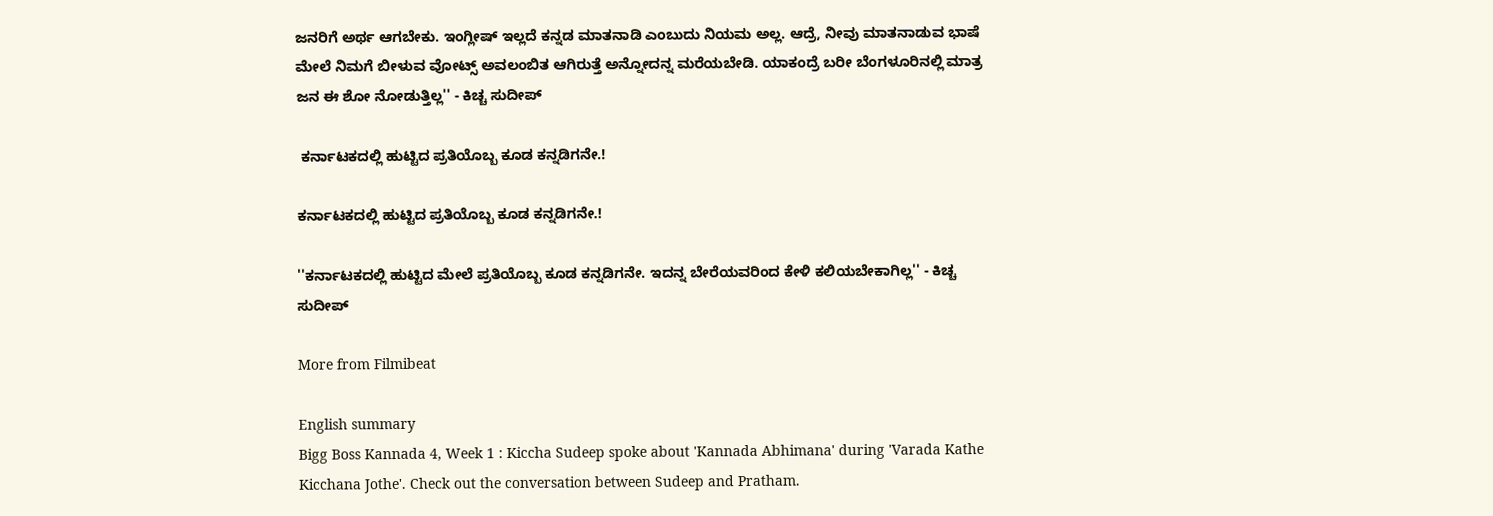ಜನರಿಗೆ ಅರ್ಥ ಆಗಬೇಕು. ಇಂಗ್ಲೀಷ್ ಇಲ್ಲದೆ ಕನ್ನಡ ಮಾತನಾಡಿ ಎಂಬುದು ನಿಯಮ ಅಲ್ಲ. ಆದ್ರೆ, ನೀವು ಮಾತನಾಡುವ ಭಾಷೆ ಮೇಲೆ ನಿಮಗೆ ಬೀಳುವ ವೋಟ್ಸ್ ಅವಲಂಬಿತ ಆಗಿರುತ್ತೆ ಅನ್ನೋದನ್ನ ಮರೆಯಬೇಡಿ. ಯಾಕಂದ್ರೆ ಬರೀ ಬೆಂಗಳೂರಿನಲ್ಲಿ ಮಾತ್ರ ಜನ ಈ ಶೋ ನೋಡುತ್ತಿಲ್ಲ'' - ಕಿಚ್ಚ ಸುದೀಪ್

 ಕರ್ನಾಟಕದಲ್ಲಿ ಹುಟ್ಟಿದ ಪ್ರತಿಯೊಬ್ಬ ಕೂಡ ಕನ್ನಡಿಗನೇ.!

ಕರ್ನಾಟಕದಲ್ಲಿ ಹುಟ್ಟಿದ ಪ್ರತಿಯೊಬ್ಬ ಕೂಡ ಕನ್ನಡಿಗನೇ.!

''ಕರ್ನಾಟಕದಲ್ಲಿ ಹುಟ್ಟಿದ ಮೇಲೆ ಪ್ರತಿಯೊಬ್ಬ ಕೂಡ ಕನ್ನಡಿಗನೇ. ಇದನ್ನ ಬೇರೆಯವರಿಂದ ಕೇಳಿ ಕಲಿಯಬೇಕಾಗಿಲ್ಲ'' - ಕಿಚ್ಚ ಸುದೀಪ್

More from Filmibeat

English summary
Bigg Boss Kannada 4, Week 1 : Kiccha Sudeep spoke about 'Kannada Abhimana' during 'Varada Kathe Kicchana Jothe'. Check out the conversation between Sudeep and Pratham.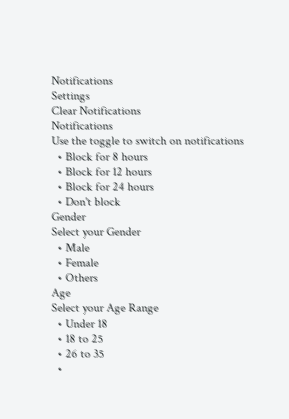Notifications
Settings
Clear Notifications
Notifications
Use the toggle to switch on notifications
  • Block for 8 hours
  • Block for 12 hours
  • Block for 24 hours
  • Don't block
Gender
Select your Gender
  • Male
  • Female
  • Others
Age
Select your Age Range
  • Under 18
  • 18 to 25
  • 26 to 35
  •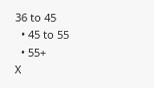36 to 45
  • 45 to 55
  • 55+
X